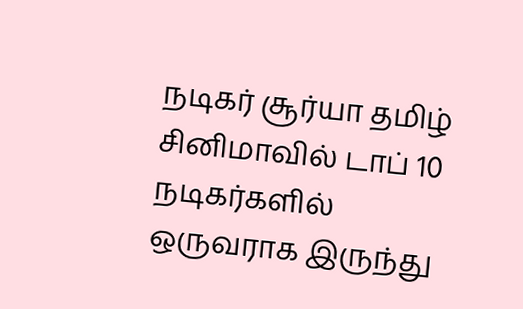நடிகர் சூர்யா தமிழ் சினிமாவில் டாப் 10 நடிகர்களில் ஒருவராக இருந்து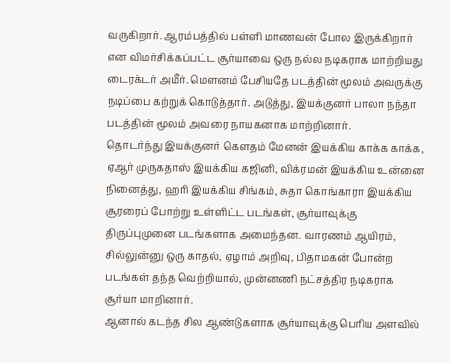வருகிறார். ஆரம்பத்தில் பள்ளி மாணவன் போல இருக்கிறார் என விமர்சிக்கப்பட்ட சூர்யாவை ஒரு நல்ல நடிகராக மாற்றியது டைரக்டர் அமீர். மௌனம் பேசியதே படத்தின் மூலம் அவருக்கு நடிப்பை கற்றுக் கொடுத்தார். அடுத்து, இயக்குனர் பாலா நந்தா படத்தின் மூலம் அவரை நாயகனாக மாற்றினார்.
தொடர்ந்து இயக்குனர் கௌதம் மேனன் இயக்கிய காக்க காக்க, ஏஆர் முருகதாஸ் இயக்கிய கஜினி, விக்ரமன் இயக்கிய உன்னை நினைத்து, ஹரி இயக்கிய சிங்கம், சுதா கொங்காரா இயக்கிய சூரரைப் போற்று உள்ளிட்ட படங்கள், சூர்யாவுக்கு திருப்புமுனை படங்களாக அமைந்தன. வாரணம் ஆயிரம், சில்லுன்னு ஒரு காதல், ஏழாம் அறிவு, பிதாமகன் போன்ற படங்கள் தந்த வெற்றியால், முன்னணி நட்சத்திர நடிகராக சூர்யா மாறினார்.
ஆனால் கடந்த சில ஆண்டுகளாக சூர்யாவுக்கு பெரிய அளவில்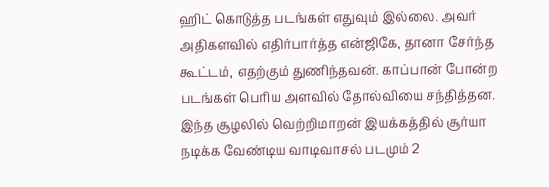ஹிட் கொடுத்த படங்கள் எதுவும் இல்லை. அவர் அதிகளவில் எதிர்பார்த்த என்ஜிகே, தானா சேர்ந்த கூட்டம், எதற்கும் துணிந்தவன். காப்பான் போன்ற படங்கள் பெரிய அளவில் தோல்வியை சந்தித்தன. இந்த சூழலில் வெற்றிமாறன் இயக்கத்தில் சூர்யா நடிக்க வேண்டிய வாடிவாசல் படமும் 2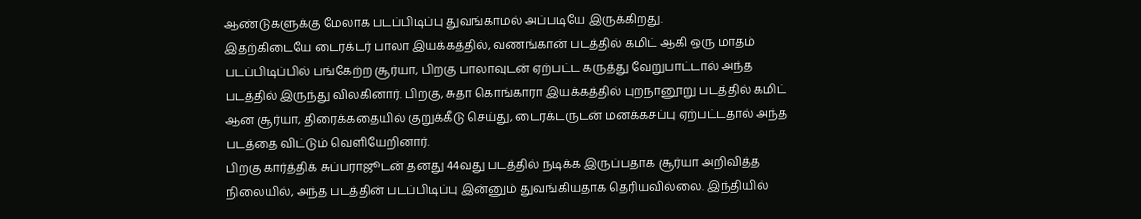ஆண்டுகளுக்கு மேலாக படப்பிடிப்பு துவங்காமல் அப்படியே இருக்கிறது.
இதற்கிடையே டைரக்டர் பாலா இயக்கத்தில், வணங்கான் படத்தில் கமிட் ஆகி ஒரு மாதம் படப்பிடிப்பில் பங்கேற்ற சூர்யா, பிறகு பாலாவுடன் ஏற்பட்ட கருத்து வேறுபாட்டால் அந்த படத்தில் இருந்து விலகினார். பிறகு, சுதா கொங்காரா இயக்கத்தில் புறநானூறு படத்தில் கமிட் ஆன சூர்யா, திரைக்கதையில் குறுக்கீடு செய்து, டைரக்டருடன் மனக்கசப்பு ஏற்பட்டதால் அந்த படத்தை விட்டும் வெளியேறினார்.
பிறகு கார்த்திக் சுப்பராஜூடன் தனது 44வது படத்தில் நடிக்க இருப்பதாக சூர்யா அறிவித்த நிலையில், அந்த படத்தின் படப்பிடிப்பு இன்னும் துவங்கியதாக தெரியவில்லை. இந்தியில்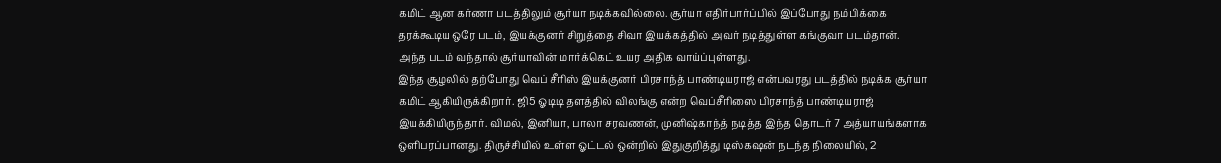கமிட் ஆன கர்ணா படத்திலும் சூர்யா நடிக்கவில்லை. சூர்யா எதிர்பார்ப்பில் இப்போது நம்பிக்கை தரக்கூடிய ஒரே படம், இயக்குனர் சிறுத்தை சிவா இயக்கத்தில் அவர் நடித்துள்ள கங்குவா படம்தான். அந்த படம் வந்தால் சூர்யாவின் மார்க்கெட் உயர அதிக வாய்ப்புள்ளது.
இந்த சூழலில் தற்போது வெப் சீரிஸ் இயக்குனர் பிரசாந்த் பாண்டியராஜ் என்பவரது படத்தில் நடிக்க சூர்யா கமிட் ஆகியிருக்கிறார். ஜி5 ஓடிடி தளத்தில் விலங்கு என்ற வெப்சீரிஸை பிரசாந்த் பாண்டியராஜ் இயக்கியிருந்தார். விமல், இனியா, பாலா சரவணன், முனிஷ்காந்த் நடித்த இந்த தொடர் 7 அத்யாயங்களாக ஒளிபரப்பானது. திருச்சியில் உள்ள ஓட்டல் ஒன்றில் இதுகுறித்து டிஸ்கஷன் நடந்த நிலையில், 2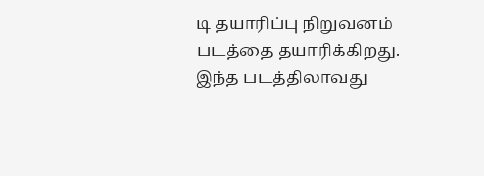டி தயாரிப்பு நிறுவனம் படத்தை தயாரிக்கிறது. இந்த படத்திலாவது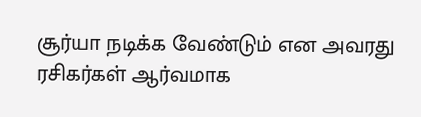சூர்யா நடிக்க வேண்டும் என அவரது ரசிகர்கள் ஆர்வமாக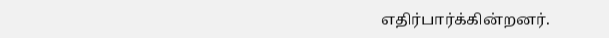எதிர்பார்க்கின்றனர்.